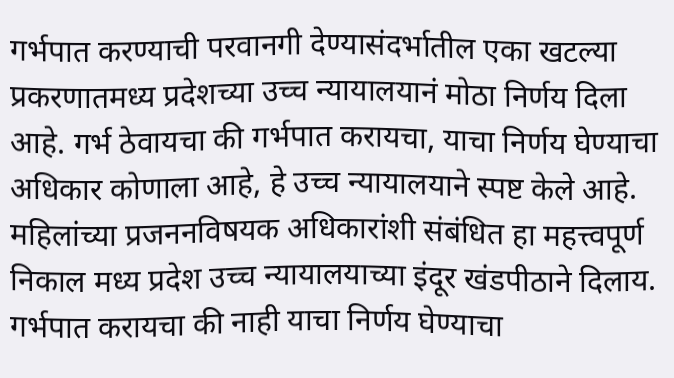गर्भपात करण्याची परवानगी देण्यासंदर्भातील एका खटल्या प्रकरणातमध्य प्रदेशच्या उच्च न्यायालयानं मोठा निर्णय दिला आहे. गर्भ ठेवायचा की गर्भपात करायचा, याचा निर्णय घेण्याचा अधिकार कोणाला आहे, हे उच्च न्यायालयाने स्पष्ट केले आहे. महिलांच्या प्रजननविषयक अधिकारांशी संबंधित हा महत्त्वपूर्ण निकाल मध्य प्रदेश उच्च न्यायालयाच्या इंदूर खंडपीठाने दिलाय.
गर्भपात करायचा की नाही याचा निर्णय घेण्याचा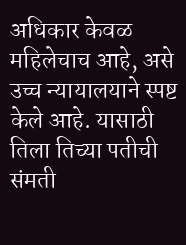अधिकार केवळ महिलेचाच आहे, असे उच्च न्यायालयाने स्पष्ट केले आहे. यासाठी तिला तिच्या पतीची संमती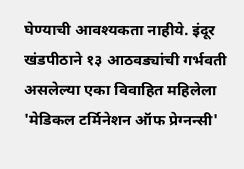घेण्याची आवश्यकता नाहीये. इंदूर खंडपीठाने १३ आठवड्यांची गर्भवती असलेल्या एका विवाहित महिलेला 'मेडिकल टर्मिनेशन ऑफ प्रेग्नन्सी'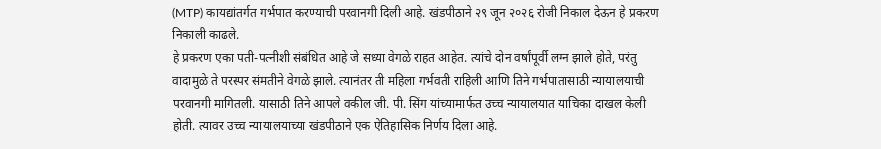(MTP) कायद्यांतर्गत गर्भपात करण्याची परवानगी दिली आहे. खंडपीठाने २९ जून २०२६ रोजी निकाल देऊन हे प्रकरण निकाली काढले.
हे प्रकरण एका पती-पत्नीशी संबंधित आहे जे सध्या वेगळे राहत आहेत. त्यांचे दोन वर्षांपूर्वी लग्न झाले होते, परंतु वादामुळे ते परस्पर संमतीने वेगळे झाले. त्यानंतर ती महिला गर्भवती राहिली आणि तिने गर्भपातासाठी न्यायालयाची परवानगी मागितली. यासाठी तिने आपले वकील जी. पी. सिंग यांच्यामार्फत उच्च न्यायालयात याचिका दाखल केली होती. त्यावर उच्च न्यायालयाच्या खंडपीठाने एक ऐतिहासिक निर्णय दिला आहे.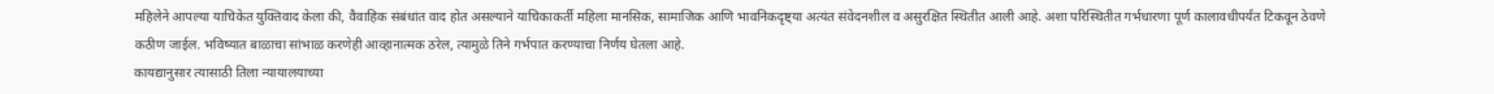महिलेने आपल्या याचिकेत युक्तिवाद केला की, वैवाहिक संबंधांत वाद होत असल्याने याचिकाकर्ती महिला मानसिक, सामाजिक आणि भावनिकदृष्ट्या अत्यंत संवेदनशील व असुरक्षित स्थितीत आली आहे. अशा परिस्थितीत गर्भधारणा पूर्ण कालावधीपर्यंत टिकवून ठेवणे कठीण जाईल. भविष्यात बाळाचा सांभाळ करणेही आव्हानात्मक ठरेल, त्यामुळे तिने गर्भपात करण्याचा निर्णय घेतला आहे.
कायद्यानुसार त्यासाठी तिला न्यायालयाच्या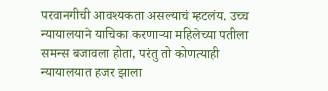परवानगीची आवश्यकता असल्याचं म्हटलंय. उच्च न्यायालयाने याचिका करणाऱ्या महिलेच्या पतीला समन्स बजावला होता, परंतु तो कोणत्याही न्यायालयात हजर झाला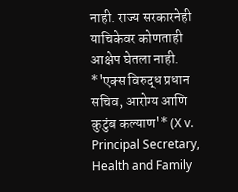नाही. राज्य सरकारनेही याचिकेवर कोणताही आक्षेप घेतला नाही.
*'एक्स विरुद्ध प्रधान सचिव, आरोग्य आणि कुटुंब कल्याण'* (X v. Principal Secretary, Health and Family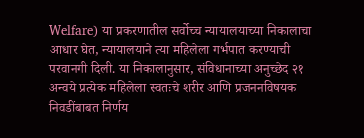Welfare) या प्रकरणातील सर्वोच्च न्यायालयाच्या निकालाचा आधार घेत, न्यायालयाने त्या महिलेला गर्भपात करण्याची परवानगी दिली. या निकालानुसार, संविधानाच्या अनुच्छेद २१ अन्वये प्रत्येक महिलेला स्वतःचे शरीर आणि प्रजननविषयक निवडींबाबत निर्णय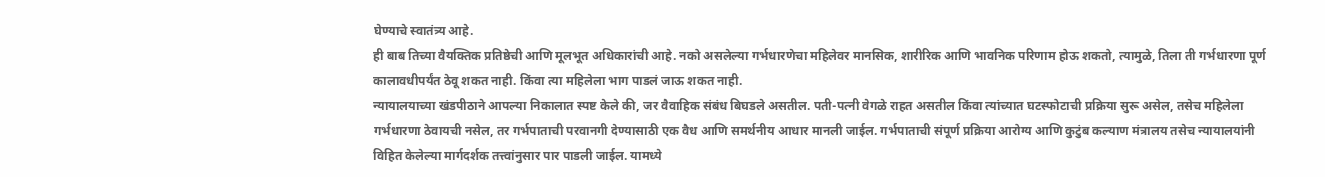घेण्याचे स्वातंत्र्य आहे.
ही बाब तिच्या वैयक्तिक प्रतिष्ठेची आणि मूलभूत अधिकारांची आहे. नको असलेल्या गर्भधारणेचा महिलेवर मानसिक, शारीरिक आणि भावनिक परिणाम होऊ शकतो, त्यामुळे, तिला ती गर्भधारणा पूर्ण कालावधीपर्यंत ठेवू शकत नाही. किंवा त्या महिलेला भाग पाडलं जाऊ शकत नाही.
न्यायालयाच्या खंडपीठाने आपल्या निकालात स्पष्ट केले की, जर वैवाहिक संबंध बिघडले असतील. पती-पत्नी वेगळे राहत असतील किंवा त्यांच्यात घटस्फोटाची प्रक्रिया सुरू असेल, तसेच महिलेला गर्भधारणा ठेवायची नसेल, तर गर्भपाताची परवानगी देण्यासाठी एक वैध आणि समर्थनीय आधार मानली जाईल. गर्भपाताची संपूर्ण प्रक्रिया आरोग्य आणि कुटुंब कल्याण मंत्रालय तसेच न्यायालयांनी विहित केलेल्या मार्गदर्शक तत्त्वांनुसार पार पाडली जाईल. यामध्ये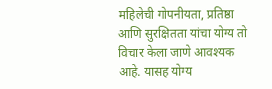महिलेची गोपनीयता, प्रतिष्ठा आणि सुरक्षितता यांचा योग्य तो विचार केला जाणे आवश्यक आहे. यासह योग्य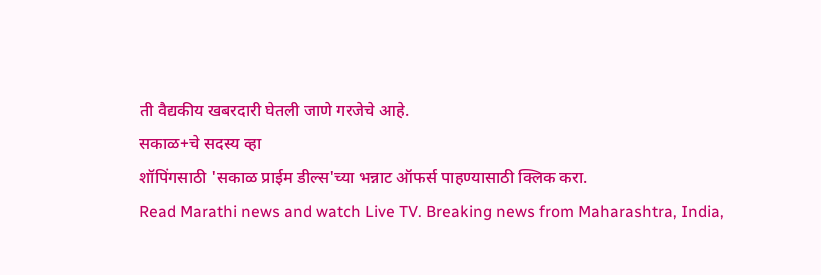ती वैद्यकीय खबरदारी घेतली जाणे गरजेचे आहे.
सकाळ+चे सदस्य व्हा
शॉपिंगसाठी 'सकाळ प्राईम डील्स'च्या भन्नाट ऑफर्स पाहण्यासाठी क्लिक करा.
Read Marathi news and watch Live TV. Breaking news from Maharashtra, India,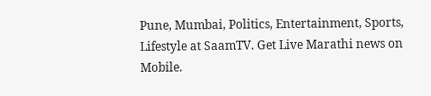Pune, Mumbai, Politics, Entertainment, Sports, Lifestyle at SaamTV. Get Live Marathi news on Mobile.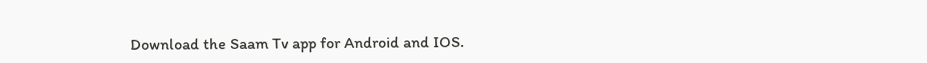Download the Saam Tv app for Android and IOS.